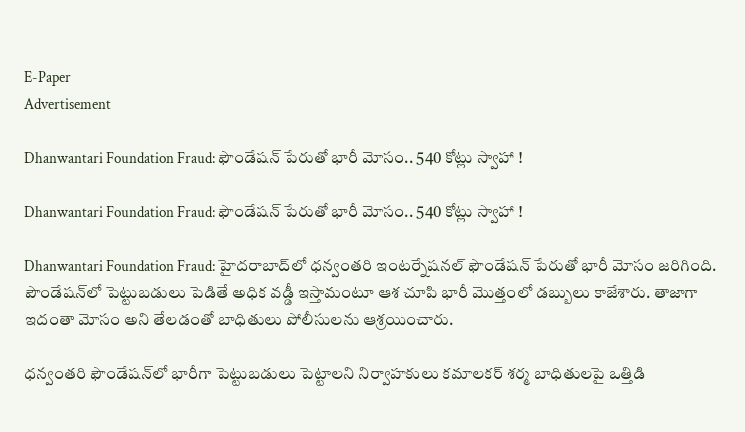E-Paper
Advertisement

Dhanwantari Foundation Fraud: ఫౌండేషన్ పేరుతో భారీ మోసం.. 540 కోట్లు స్వాహా !

Dhanwantari Foundation Fraud: ఫౌండేషన్ పేరుతో భారీ మోసం.. 540 కోట్లు స్వాహా !

Dhanwantari Foundation Fraud: హైదరాబాద్‌లో ధన్వంతరి ఇంటర్నేషనల్ ఫౌండేషన్ పేరుతో భారీ మోసం జరిగింది. పౌండేషన్‌లో పెట్టుబడులు పెడితే అధిక వడ్డీ ఇస్తామంటూ ఆశ చూపి భారీ మొత్తంలో డబ్బులు కాజేశారు. తాజాగా ఇదంతా మోసం అని తేలడంతో బాధితులు పోలీసులను ఆశ్రయించారు.

ధన్వంతరి ఫౌండేషన్‌లో భారీగా పెట్టుబడులు పెట్టాలని నిర్వాహకులు కమాలకర్ శర్మ బాధితులపై ఒత్తిడి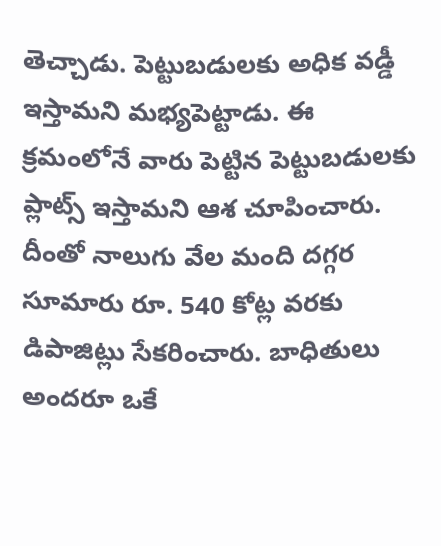తెచ్చాడు. పెట్టుబడులకు అధిక వడ్డీ ఇస్తామని మభ్యపెట్టాడు. ఈ క్రమంలోనే వారు పెట్టిన పెట్టుబడులకు ప్లాట్స్ ఇస్తామని ఆశ చూపించారు. దీంతో నాలుగు వేల మంది దగ్గర సూమారు రూ. 540 కోట్ల వరకు డిపాజిట్లు సేకరించారు. బాధితులు అందరూ ఒకే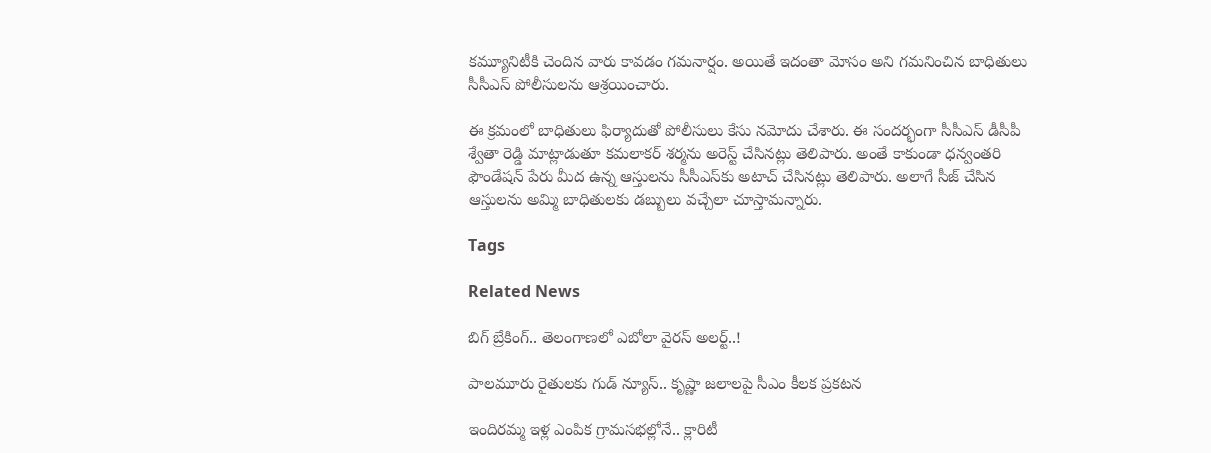కమ్యూనిటీకి చెందిన వారు కావడం గమనార్షం. అయితే ఇదంతా మోసం అని గమనించిన బాధితులు సీసీఎస్ పోలీసులను ఆశ్రయించారు.

ఈ క్రమంలో బాధితులు ఫిర్యాదుతో పోలీసులు కేసు నమోదు చేశారు. ఈ సందర్భంగా సీసీఎస్ డీసీపీ శ్వేతా రెడ్డి మాట్లాడుతూ కమలాకర్ శర్మను అరెస్ట్ చేసినట్లు తెలిపారు. అంతే కాకుండా ధన్వంతరి ఫౌండేషన్ పేరు మీద ఉన్న ఆస్తులను సీసీఎస్‌కు అటాచ్ చేసినట్లు తెలిపారు. అలాగే సీజ్ చేసిన ఆస్తులను అమ్మి బాధితులకు డబ్బులు వచ్చేలా చూస్తామన్నారు.

Tags

Related News

బిగ్ బ్రేకింగ్.. తెలంగాణలో ఎబోలా వైరస్ అలర్ట్..!

పాలమూరు రైతులకు గుడ్ న్యూస్.. కృష్ణా జలాలపై సీఎం కీలక ప్రకటన

ఇందిరమ్మ ఇళ్ల ఎంపిక గ్రామసభల్లోనే.. క్లారిటీ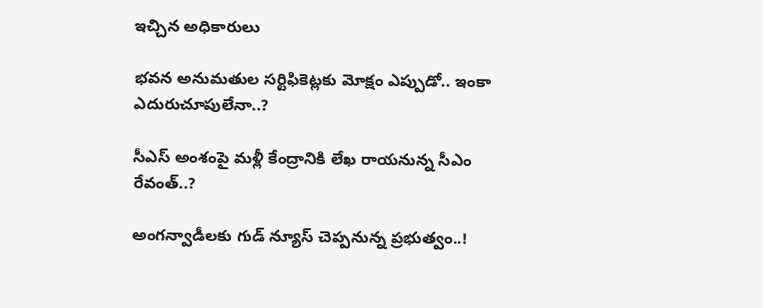ఇచ్చిన అధికారులు

భవన అనుమతుల సర్టిఫికెట్లకు మోక్షం ఎప్పుడో.. ఇంకా ఎదురుచూపులేనా..?

సీఎస్ అంశంపై మళ్లీ కేంద్రానికి లేఖ రాయనున్న సీఎం రేవంత్..?

అంగన్వాడీలకు గుడ్ న్యూస్ చెప్పనున్న ప్రభుత్వం..!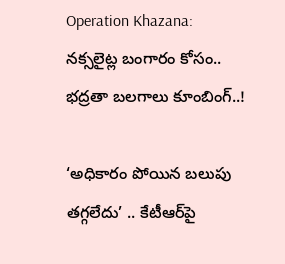Operation Khazana: నక్సలైట్ల బంగారం కోసం.. భద్రతా బలగాలు కూంబింగ్..!

‘అధికారం పోయిన బలుపు తగ్గలేదు’ .. కేటీఆర్‌పై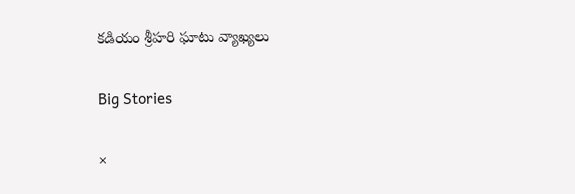కడియం శ్రీహరి ఘాటు వ్యాఖ్యలు

Big Stories

×